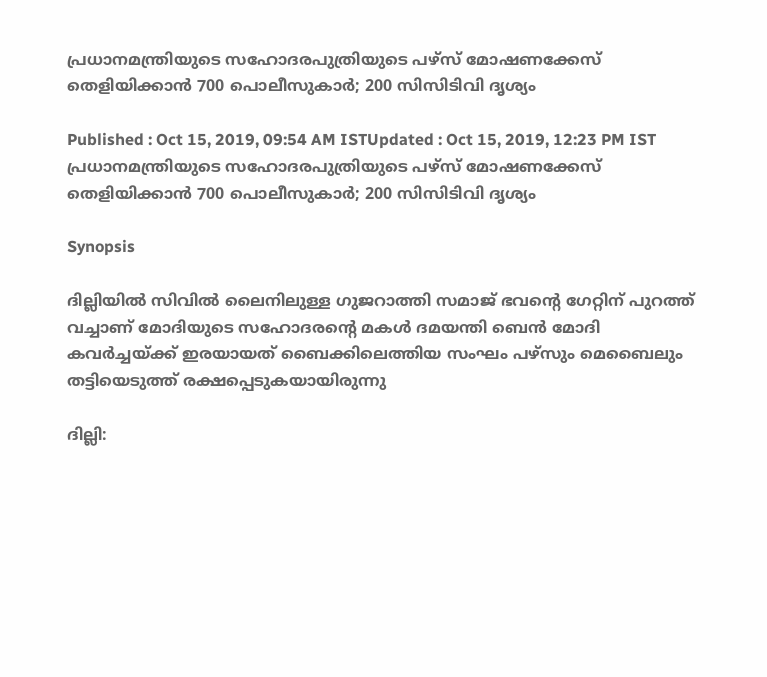പ്രധാനമന്ത്രിയുടെ സഹോദരപുത്രിയുടെ പഴ്‌സ് മോഷണക്കേസ് തെളിയിക്കാൻ 700 പൊലീസുകാർ; 200 സിസിടിവി ദൃശ്യം

Published : Oct 15, 2019, 09:54 AM ISTUpdated : Oct 15, 2019, 12:23 PM IST
പ്രധാനമന്ത്രിയുടെ സഹോദരപുത്രിയുടെ പഴ്‌സ് മോഷണക്കേസ് തെളിയിക്കാൻ 700 പൊലീസുകാർ; 200 സിസിടിവി ദൃശ്യം

Synopsis

ദില്ലിയില്‍ സിവില്‍ ലൈനിലുള്ള ഗുജറാത്തി സമാജ് ഭവന്റെ ഗേറ്റിന് പുറത്ത് വച്ചാണ് മോദിയുടെ സഹോദരന്റെ മകള്‍ ദമയന്തി ബെന്‍ മോദി കവർച്ചയ്ക്ക് ഇരയായത് ബൈക്കിലെത്തിയ സംഘം പഴ്സും മെബൈലും തട്ടിയെടുത്ത് രക്ഷപ്പെടുകയായിരുന്നു

ദില്ലി: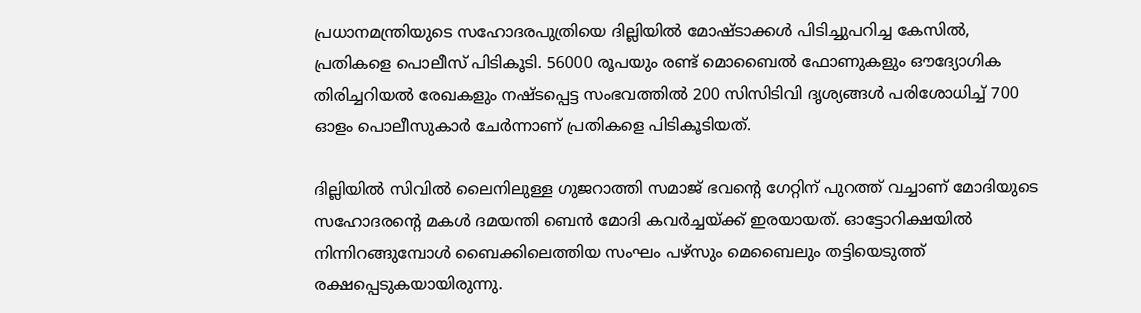പ്രധാനമന്ത്രിയുടെ സഹോദരപുത്രിയെ ദില്ലിയിൽ മോഷ്ടാക്കൾ പിടിച്ചുപറിച്ച കേസിൽ, പ്രതികളെ പൊലീസ് പിടികൂടി. 56000 രൂപയും രണ്ട് മൊബൈൽ ഫോണുകളും ഔദ്യോഗിക തിരിച്ചറിയൽ രേഖകളും നഷ്ടപ്പെട്ട സംഭവത്തിൽ 200 സിസിടിവി ദൃശ്യങ്ങൾ പരിശോധിച്ച് 700 ഓളം പൊലീസുകാർ ചേർന്നാണ് പ്രതികളെ പിടികൂടിയത്.

ദില്ലിയില്‍ സിവില്‍ ലൈനിലുള്ള ഗുജറാത്തി സമാജ് ഭവന്റെ ഗേറ്റിന് പുറത്ത് വച്ചാണ് മോദിയുടെ സഹോദരന്റെ മകള്‍ ദമയന്തി ബെന്‍ മോദി കവർച്ചയ്ക്ക് ഇരയായത്. ഓട്ടോറിക്ഷയിൽ നിന്നിറങ്ങുമ്പോൾ ബൈക്കിലെത്തിയ സംഘം പഴ്സും മെബൈലും തട്ടിയെടുത്ത് രക്ഷപ്പെടുകയായിരുന്നു.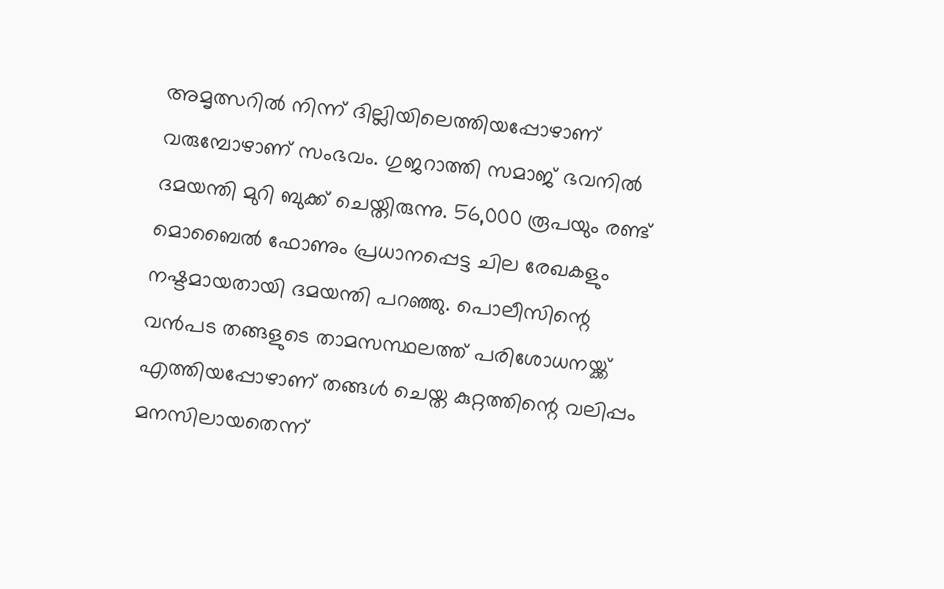അമൃത്സറില്‍ നിന്ന് ദില്ലിയിലെത്തിയപ്പോഴാണ് വരുമ്പോഴാണ് സംഭവം. ഗുജറാത്തി സമാജ് ഭവനില്‍ ദമയന്തി മുറി ബുക്ക് ചെയ്തിരുന്നു. 56,000 രൂപയും രണ്ട് മൊബൈല്‍ ഫോണും പ്രധാനപ്പെട്ട ചില രേഖകളും നഷ്ടമായതായി ദമയന്തി പറഞ്ഞു. പൊലീസിന്റെ വൻപട തങ്ങളുടെ താമസസ്ഥലത്ത് പരിശോധനയ്ക്ക് എത്തിയപ്പോഴാണ് തങ്ങൾ ചെയ്ത കുറ്റത്തിന്റെ വലിപ്പം മനസിലായതെന്ന്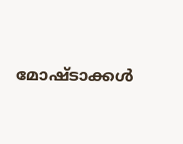മോഷ്ടാക്കൾ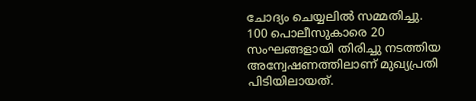ചോദ്യം ചെയ്യലിൽ സമ്മതിച്ചു. 100 പൊലീസുകാരെ 20 സംഘങ്ങളായി തിരിച്ചു നടത്തിയ അന്വേഷണത്തിലാണ് മുഖ്യപ്രതി പിടിയിലായത്.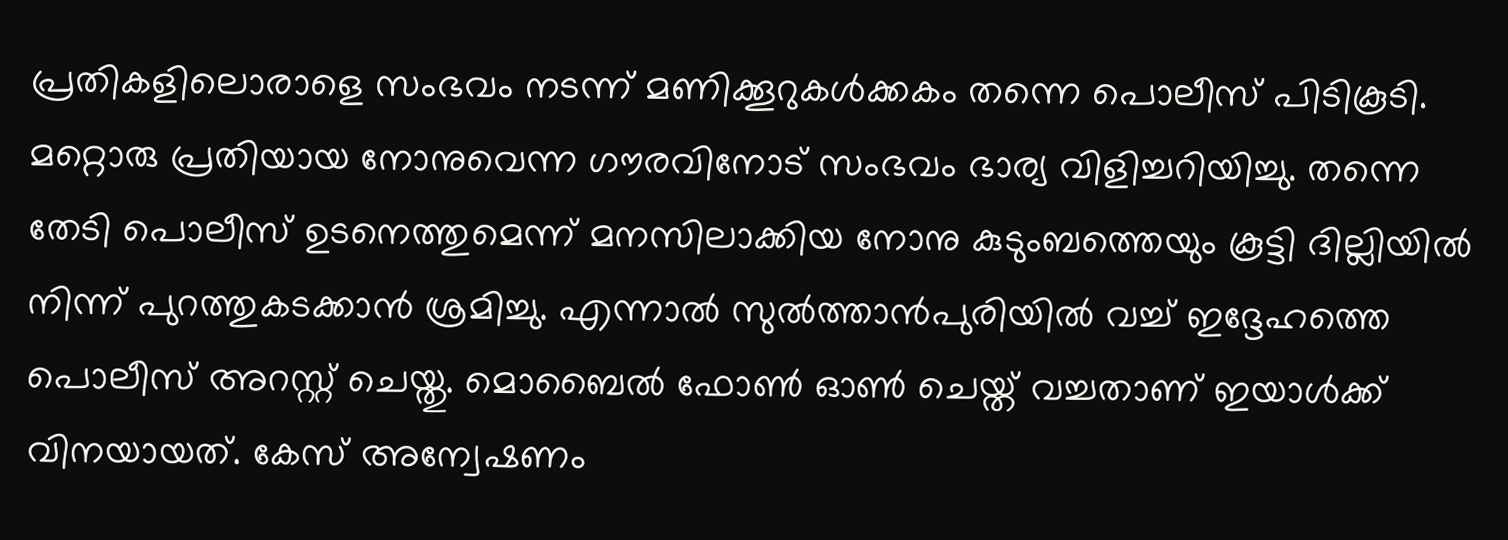പ്രതികളിലൊരാളെ സംഭവം നടന്ന് മണിക്കൂറുകൾക്കകം തന്നെ പൊലീസ് പിടികൂടി. മറ്റൊരു പ്രതിയായ നോനുവെന്ന ഗൗരവിനോട് സംഭവം ഭാര്യ വിളിച്ചറിയിച്ചു. തന്നെ തേടി പൊലീസ് ഉടനെത്തുമെന്ന് മനസിലാക്കിയ നോനു കുടുംബത്തെയും കൂട്ടി ദില്ലിയിൽ നിന്ന് പുറത്തുകടക്കാൻ ശ്രമിച്ചു. എന്നാൽ സുൽത്താൻപുരിയിൽ വച്ച് ഇദ്ദേഹത്തെ പൊലീസ് അറസ്റ്റ് ചെയ്തു. മൊബൈൽ ഫോൺ ഓൺ ചെയ്ത് വച്ചതാണ് ഇയാൾക്ക് വിനയായത്. കേസ് അന്വേഷണം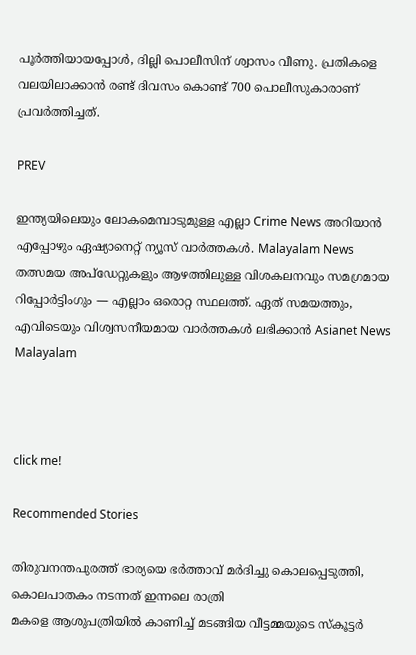പൂർത്തിയായപ്പോൾ, ദില്ലി പൊലീസിന് ശ്വാസം വീണു. പ്രതികളെ വലയിലാക്കാൻ രണ്ട് ദിവസം കൊണ്ട് 700 പൊലീസുകാരാണ് പ്രവർത്തിച്ചത്.

PREV

ഇന്ത്യയിലെയും ലോകമെമ്പാടുമുള്ള എല്ലാ Crime News അറിയാൻ എപ്പോഴും ഏഷ്യാനെറ്റ് ന്യൂസ് വാർത്തകൾ. Malayalam News  തത്സമയ അപ്‌ഡേറ്റുകളും ആഴത്തിലുള്ള വിശകലനവും സമഗ്രമായ റിപ്പോർട്ടിംഗും — എല്ലാം ഒരൊറ്റ സ്ഥലത്ത്. ഏത് സമയത്തും, എവിടെയും വിശ്വസനീയമായ വാർത്തകൾ ലഭിക്കാൻ Asianet News Malayalam



click me!

Recommended Stories

തിരുവനന്തപുരത്ത് ഭാര്യയെ ഭർത്താവ് മർദിച്ചു കൊലപ്പെടുത്തി, കൊലപാതകം നടന്നത് ഇന്നലെ രാത്രി
മകളെ ആശുപത്രിയിൽ കാണിച്ച് മടങ്ങിയ വീട്ടമ്മയുടെ സ്കൂട്ടർ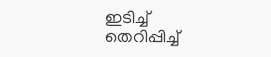ഇടിച്ച് തെറിപ്പിച്ച്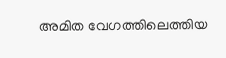അമിത വേഗത്തിലെത്തിയ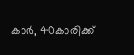കാർ, 40കാരിക്ക്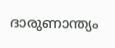ദാരുണാന്ത്യം